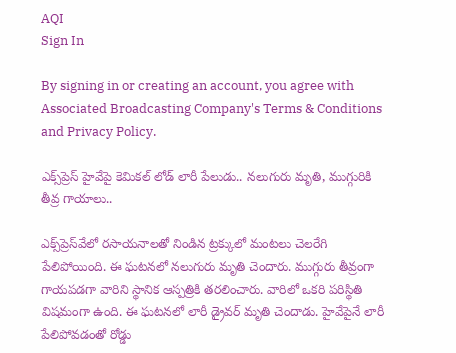AQI
Sign In

By signing in or creating an account, you agree with Associated Broadcasting Company's Terms & Conditions and Privacy Policy.

ఎక్స్‌ప్రెస్‌ హైవేపై కెమికల్‌ లోడ్‌ లారీ పేలుడు.. నలుగురు మృతి, ముగ్గురికి తీవ్ర గాయాలు..

ఎక్స్‌ప్రెస్‌వేలో రసాయనాలతో నిండిన ట్రక్కులో మంటలు చెలరేగి పేలిపోయింది. ఈ ఘటనలో నలుగురు మృతి చెందారు. ముగ్గురు తీవ్రంగా గాయపడగా వారిని స్థానిక ఆస్పత్రికి తరలించారు. వారిలో ఒకరి పరిస్థితి విషమంగా ఉంది. ఈ ఘటనలో లారీ డ్రైవర్‌ మృతి చెందాడు. హైవేపైనే లారీ పేలిపోవడంతో రోడ్డు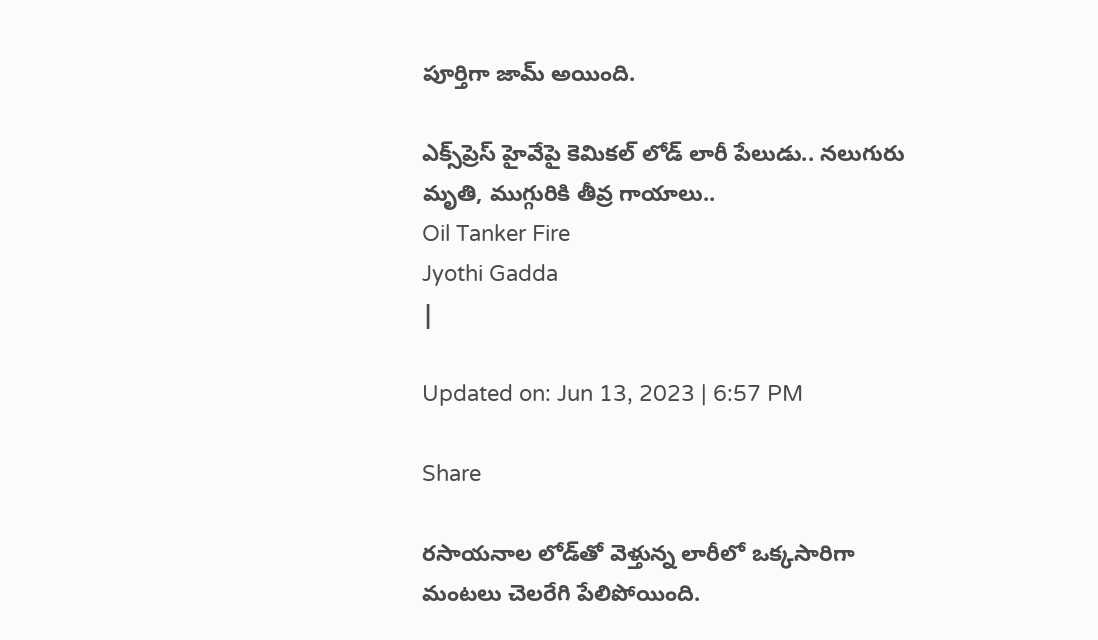పూర్తిగా జామ్ అయింది.

ఎక్స్‌ప్రెస్‌ హైవేపై కెమికల్‌ లోడ్‌ లారీ పేలుడు.. నలుగురు మృతి, ముగ్గురికి తీవ్ర గాయాలు..
Oil Tanker Fire
Jyothi Gadda
|

Updated on: Jun 13, 2023 | 6:57 PM

Share

రసాయనాల లోడ్‌తో వెళ్తున్న లారీలో ఒక్కసారిగా మంటలు చెలరేగి పేలిపోయింది.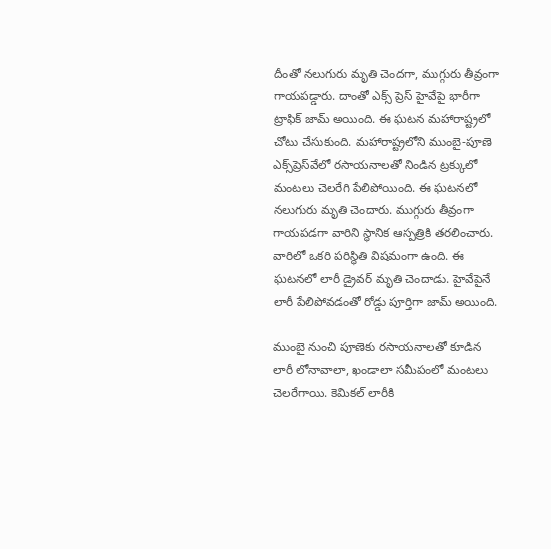దీంతో నలుగురు మృతి చెందగా, ముగ్గురు తీవ్రంగా గాయపడ్డారు. దాంతో ఎక్స్ ప్రెస్ హైవేపై భారీగా ట్రాఫిక్‌ జామ్ అయింది. ఈ ఘటన మహారాష్ట్రలో చోటు చేసుకుంది. మహారాష్ట్రలోని ముంబై-పూణె ఎక్స్‌ప్రెస్‌వేలో రసాయనాలతో నిండిన ట్రక్కులో మంటలు చెలరేగి పేలిపోయింది. ఈ ఘటనలో నలుగురు మృతి చెందారు. ముగ్గురు తీవ్రంగా గాయపడగా వారిని స్థానిక ఆస్పత్రికి తరలించారు. వారిలో ఒకరి పరిస్థితి విషమంగా ఉంది. ఈ ఘటనలో లారీ డ్రైవర్‌ మృతి చెందాడు. హైవేపైనే లారీ పేలిపోవడంతో రోడ్డు పూర్తిగా జామ్ అయింది.

ముంబై నుంచి పూణెకు రసాయనాలతో కూడిన లారీ లోనావాలా, ఖండాలా సమీపంలో మంటలు చెలరేగాయి. కెమికల్ లారీకి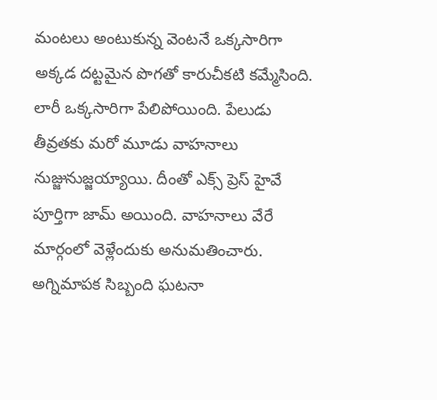మంటలు అంటుకున్న వెంటనే ఒక్కసారిగా అక్కడ దట్టమైన పొగతో కారుచీకటి కమ్మేసింది. లారీ ఒక్కసారిగా పేలిపోయింది. పేలుడు తీవ్రతకు మరో మూడు వాహనాలు నుజ్జునుజ్జయ్యాయి. దీంతో ఎక్స్ ప్రెస్ హైవే పూర్తిగా జామ్ అయింది. వాహనాలు వేరే మార్గంలో వెళ్లేందుకు అనుమతించారు. అగ్నిమాపక సిబ్బంది ఘటనా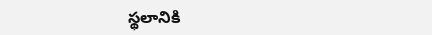స్థలానికి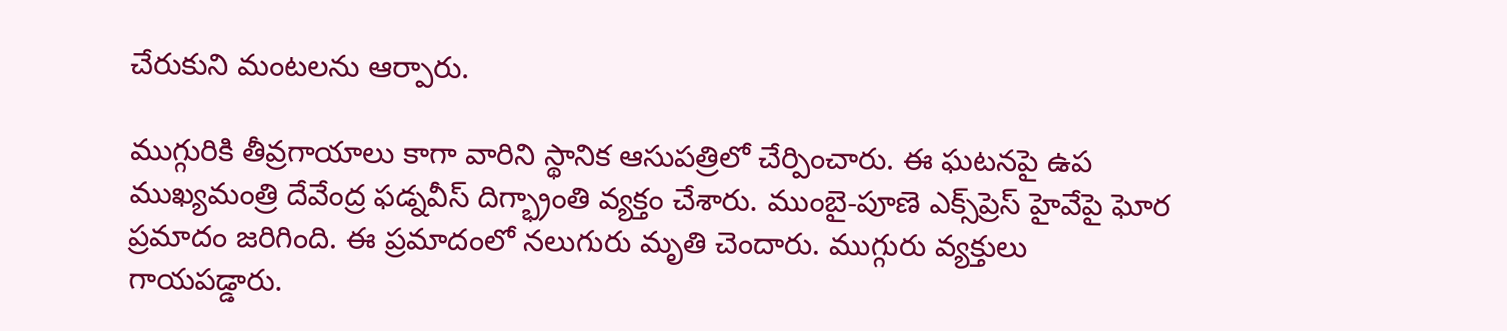చేరుకుని మంటలను ఆర్పారు.

ముగ్గురికి తీవ్రగాయాలు కాగా వారిని స్థానిక ఆసుపత్రిలో చేర్పించారు. ఈ ఘటనపై ఉప ముఖ్యమంత్రి దేవేంద్ర ఫడ్నవీస్ దిగ్భ్రాంతి వ్యక్తం చేశారు. ముంబై-పూణె ఎక్స్‌ప్రెస్ హైవేపై ఘోర ప్రమాదం జరిగింది. ఈ ప్రమాదంలో నలుగురు మృతి చెందారు. ముగ్గురు వ్యక్తులు గాయపడ్డారు.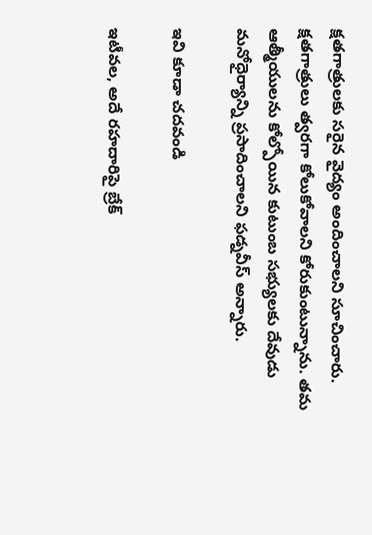క్షతగాత్రులకు సరైన వైద్యం అందించాలని సూచించారు. క్షతగాత్రులు త్వరగా కోలుకోవాలని కోరుకుంటున్నాను. తమ ఆత్మీయులను కోల్పోయిన కుటుంబ సభ్యులకు దేవుడు మనోధైర్యాన్ని ప్రసాదించాలని ఫడ్నవీస్ అన్నారు.

ఇవి కూడా చదవండి

ఇటీవల, అదే రహదారిపై బ్రేక్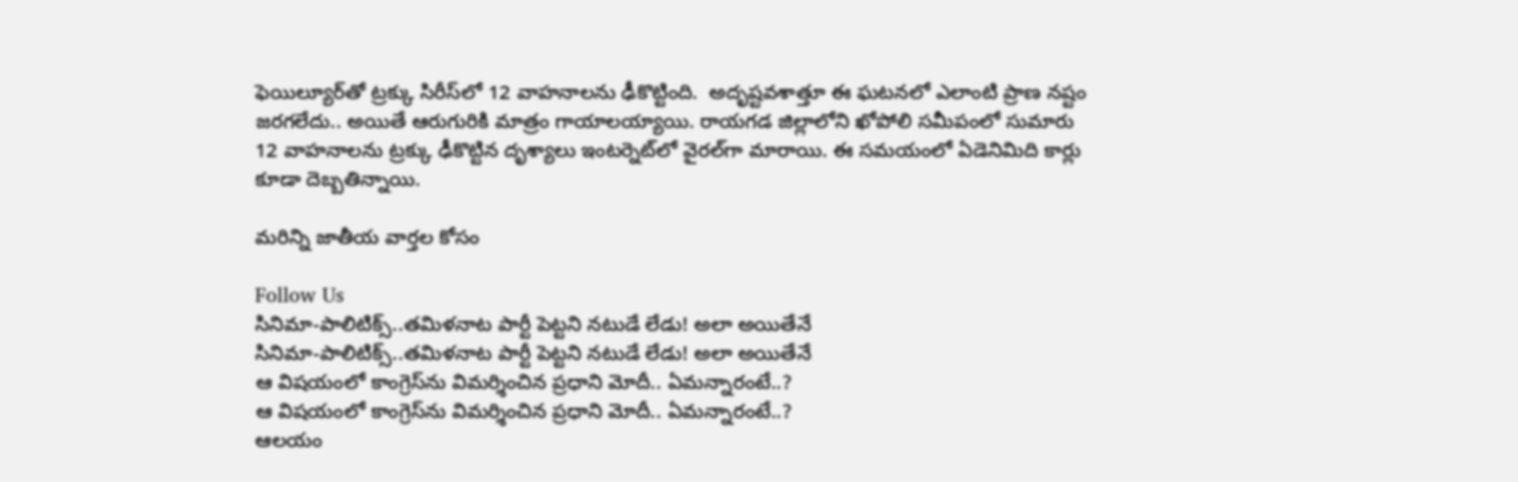ఫెయిల్యూర్‌తో ట్రక్కు సిరీస్‌లో 12 వాహనాలను ఢీకొట్టింది.  అదృష్టవశాత్తూ ఈ ఘటనలో ఎలాంటి ప్రాణ నష్టం జరగలేదు.. అయితే ఆరుగురికి మాత్రం గాయాలయ్యాయి. రాయగడ జిల్లాలోని ఖోపోలి సమీపంలో సుమారు 12 వాహనాలను ట్రక్కు ఢీకొట్టిన దృశ్యాలు ఇంటర్నెట్‌లో వైరల్‌గా మారాయి. ఈ సమయంలో ఏడెనిమిది కార్లు కూడా దెబ్బతిన్నాయి.

మరిన్ని జాతీయ వార్తల కోసం

Follow Us
సినిమా-పాలిటిక్స్..తమిళనాట పార్టీ పెట్టని నటుడే లేడు! అలా అయితేనే
సినిమా-పాలిటిక్స్..తమిళనాట పార్టీ పెట్టని నటుడే లేడు! అలా అయితేనే
ఆ విషయంలో కాంగ్రెస్‌ను విమర్శించిన ప్రధాని మోదీ.. ఏమన్నారంటే..?
ఆ విషయంలో కాంగ్రెస్‌ను విమర్శించిన ప్రధాని మోదీ.. ఏమన్నారంటే..?
ఆలయం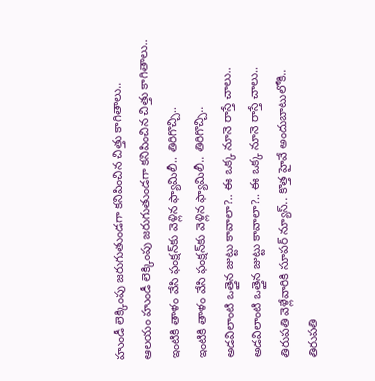హుండీ లెక్కింపు జరుగుతుండగా కనిపించిన చిత్తు కాగితాలు..
ఆలయం హుండీ లెక్కింపు జరుగుతుండగా కనిపించిన చిత్తు కాగితాలు..
ఇంటికి తాళం వేసి ఫంక్షన్‌కు వెళ్లిన ఫ్యామిలీ.. తిరిగొచ్చి..
ఇంటికి తాళం వేసి ఫంక్షన్‌కు వెళ్లిన ఫ్యామిలీ.. తిరిగొచ్చి..
అడవిలాంటి ఒత్తైన జుట్టు కావాలా?.. ఈ ఒక్క నూనె రాస్తే చాలు..
అడవిలాంటి ఒత్తైన జుట్టు కావాలా?.. ఈ ఒక్క నూనె రాస్తే చాలు..
తిరుపతి వెళ్లేవారికి సూపర్ న్యూస్.. కొత్త హైవే అందుబాటులోకి..
తిరుపతి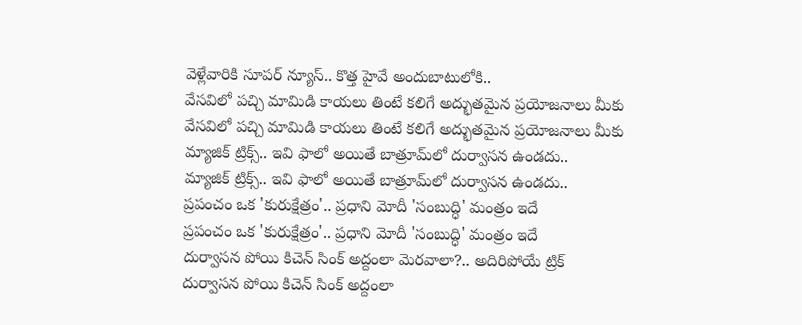వెళ్లేవారికి సూపర్ న్యూస్.. కొత్త హైవే అందుబాటులోకి..
వేసవిలో పచ్చి మామిడి కాయలు తింటే కలిగే అద్భుతమైన ప్రయోజనాలు మీకు
వేసవిలో పచ్చి మామిడి కాయలు తింటే కలిగే అద్భుతమైన ప్రయోజనాలు మీకు
మ్యాజిక్ ట్రిక్స్.. ఇవి ఫాలో అయితే బాత్రూమ్‌లో దుర్వాసన ఉండదు..
మ్యాజిక్ ట్రిక్స్.. ఇవి ఫాలో అయితే బాత్రూమ్‌లో దుర్వాసన ఉండదు..
ప్రపంచం ఒక 'కురుక్షేత్రం'.. ప్రధాని మోదీ 'సంబుద్ధి' మంత్రం ఇదే
ప్రపంచం ఒక 'కురుక్షేత్రం'.. ప్రధాని మోదీ 'సంబుద్ధి' మంత్రం ఇదే
దుర్వాసన పోయి కిచెన్ సింక్ అద్దంలా మెరవాలా?.. అదిరిపోయే ట్రిక్
దుర్వాసన పోయి కిచెన్ సింక్ అద్దంలా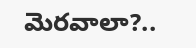మెరవాలా?..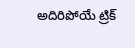అదిరిపోయే ట్రిక్